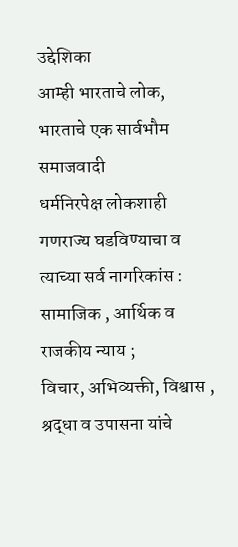उद्देशिका
आम्ही भारताचे लोक, भारताचे एक सार्वभौम समाजवादी
धर्मनिरपेक्ष लोकशाही गणराज्य घडविण्याचा व त्याच्या सर्व नागरिकांस :
सामाजिक , आर्थिक व राजकीय न्याय ;
विचार, अभिव्यक्ती, विश्वास , श्रद्धा व उपासना यांचे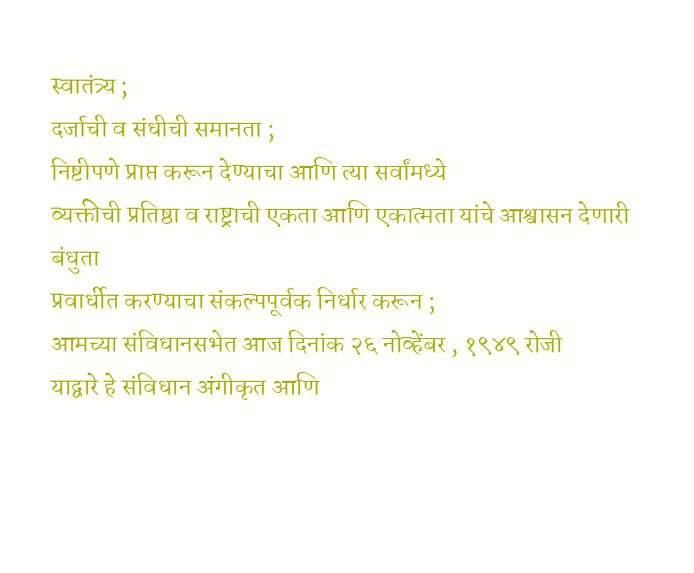स्वातंत्र्य ;
दर्जाची व संधीची समानता ;
निष्टीपणे प्राप्त करून देण्याचा आणि त्या सर्वांमध्ये
व्यक्तीची प्रतिष्ठा व राष्ट्राची एकता आणि एकात्मता यांचे आश्वासन देणारी बंधुता
प्रवार्धीत करण्याचा संकल्पपूर्वक निर्धार करून ;
आमच्या संविधानसभेत आज दिनांक २६ नोव्हेंबर , १९४९ रोजी
याद्वारे हे संविधान अंगीकृत आणि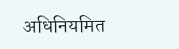अधिनियमित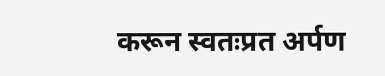करून स्वतःप्रत अर्पण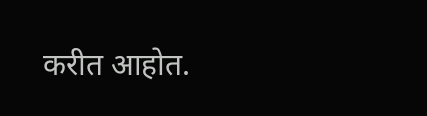करीत आहोत.